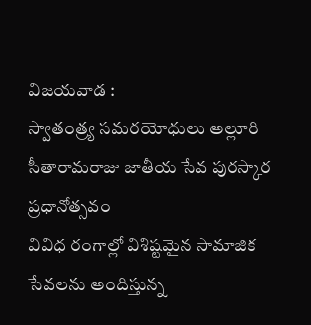విజయవాడ :
స్వాతంత్ర్య సమరయోధులు అల్లూరి సీతారామరాజు జాతీయ సేవ పురస్కార ప్రధానోత్సవం
వివిధ రంగాల్లో విశిష్టమైన సామాజిక సేవలను అందిస్తున్న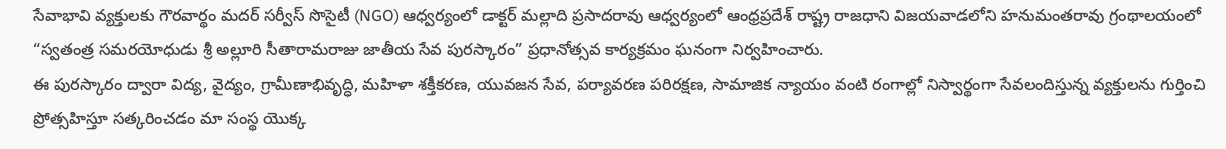సేవాభావి వ్యక్తులకు గౌరవార్థం మదర్ సర్వీస్ సొసైటీ (NGO) ఆధ్వర్యంలో డాక్టర్ మల్లాది ప్రసాదరావు ఆధ్వర్యంలో ఆంధ్రప్రదేశ్ రాష్ట్ర రాజధాని విజయవాడలోని హనుమంతరావు గ్రంథాలయంలో “స్వతంత్ర సమరయోధుడు శ్రీ అల్లూరి సీతారామరాజు జాతీయ సేవ పురస్కారం” ప్రధానోత్సవ కార్యక్రమం ఘనంగా నిర్వహించారు.
ఈ పురస్కారం ద్వారా విద్య, వైద్యం, గ్రామీణాభివృద్ధి, మహిళా శక్తీకరణ, యువజన సేవ, పర్యావరణ పరిరక్షణ, సామాజిక న్యాయం వంటి రంగాల్లో నిస్వార్థంగా సేవలందిస్తున్న వ్యక్తులను గుర్తించి ప్రోత్సహిస్తూ సత్కరించడం మా సంస్థ యొక్క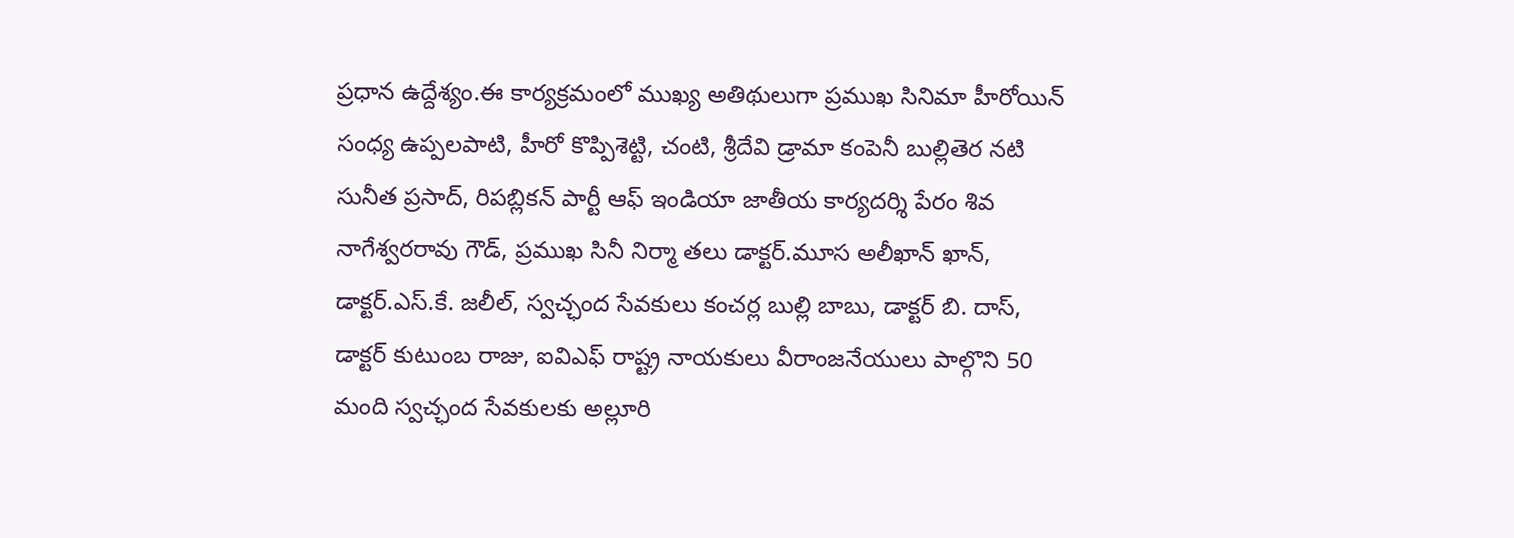ప్రధాన ఉద్దేశ్యం.ఈ కార్యక్రమంలో ముఖ్య అతిథులుగా ప్రముఖ సినిమా హీరోయిన్ సంధ్య ఉప్పలపాటి, హీరో కొప్పిశెట్టి, చంటి, శ్రీదేవి డ్రామా కంపెనీ బుల్లితెర నటి సునీత ప్రసాద్, రిపబ్లికన్ పార్టీ ఆఫ్ ఇండియా జాతీయ కార్యదర్శి పేరం శివ నాగేశ్వరరావు గౌడ్, ప్రముఖ సినీ నిర్మా తలు డాక్టర్.మూస అలీఖాన్ ఖాన్, డాక్టర్.ఎస్.కే. జలీల్, స్వచ్ఛంద సేవకులు కంచర్ల బుల్లి బాబు, డాక్టర్ బి. దాస్, డాక్టర్ కుటుంబ రాజు, ఐవిఎఫ్ రాష్ట్ర నాయకులు వీరాంజనేయులు పాల్గొని 50 మంది స్వచ్ఛంద సేవకులకు అల్లూరి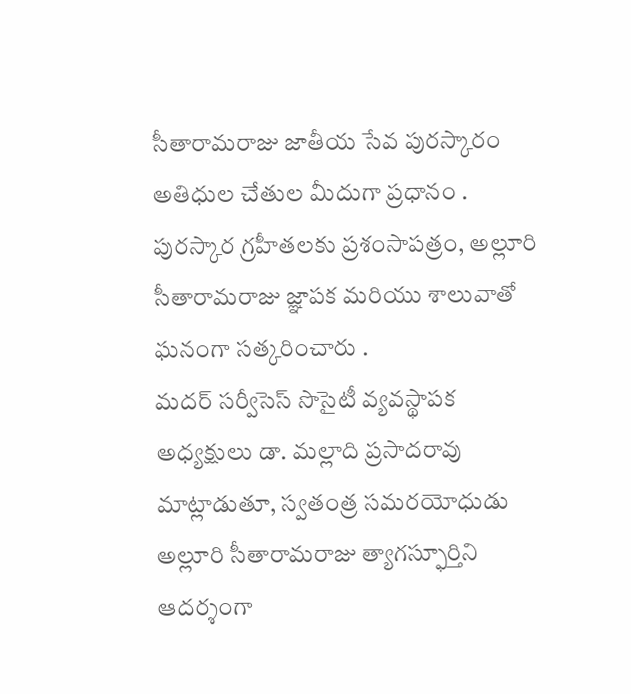సీతారామరాజు జాతీయ సేవ పురస్కారం అతిధుల చేతుల మీదుగా ప్రధానం . పురస్కార గ్రహీతలకు ప్రశంసాపత్రం, అల్లూరి సీతారామరాజు జ్ఞాపక మరియు శాలువాతో ఘనంగా సత్కరించారు .
మదర్ సర్వీసెస్ సొసైటీ వ్యవస్థాపక అధ్యక్షులు డా. మల్లాది ప్రసాదరావు మాట్లాడుతూ, స్వతంత్ర సమరయోధుడు అల్లూరి సీతారామరాజు త్యాగస్ఫూర్తిని ఆదర్శంగా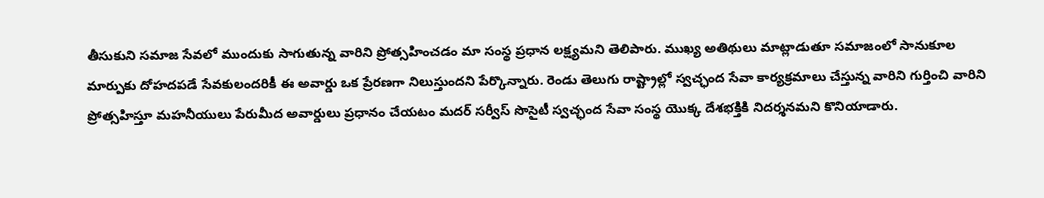తీసుకుని సమాజ సేవలో ముందుకు సాగుతున్న వారిని ప్రోత్సహించడం మా సంస్థ ప్రధాన లక్ష్యమని తెలిపారు. ముఖ్య అతిథులు మాట్లాడుతూ సమాజంలో సానుకూల మార్పుకు దోహదపడే సేవకులందరికీ ఈ అవార్డు ఒక ప్రేరణగా నిలుస్తుందని పేర్కొన్నారు. రెండు తెలుగు రాష్ట్రాల్లో స్వచ్ఛంద సేవా కార్యక్రమాలు చేస్తున్న వారిని గుర్తించి వారిని ప్రోత్సహిస్తూ మహనీయులు పేరుమీద అవార్డులు ప్రధానం చేయటం మదర్ సర్వీస్ సొసైటీ స్వచ్ఛంద సేవా సంస్థ యొక్క దేశభక్తికి నిదర్శనమని కొనియాడారు.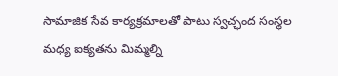సామాజిక సేవ కార్యక్రమాలతో పాటు స్వచ్ఛంద సంస్థల మధ్య ఐక్యతను మిమ్మల్ని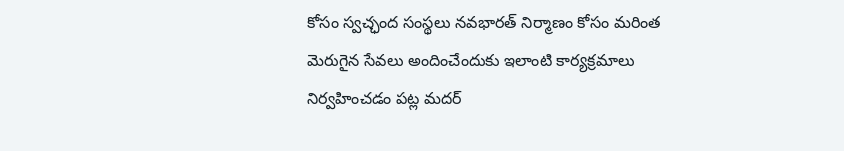కోసం స్వచ్ఛంద సంస్థలు నవభారత్ నిర్మాణం కోసం మరింత మెరుగైన సేవలు అందించేందుకు ఇలాంటి కార్యక్రమాలు నిర్వహించడం పట్ల మదర్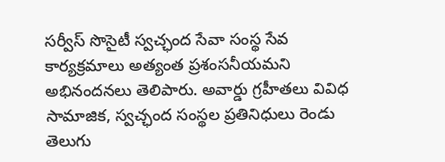సర్వీస్ సొసైటీ స్వచ్ఛంద సేవా సంస్థ సేవ కార్యక్రమాలు అత్యంత ప్రశంసనీయమని అభినందనలు తెలిపారు. అవార్డు గ్రహీతలు వివిధ సామాజిక, స్వచ్ఛంద సంస్థల ప్రతినిధులు రెండు తెలుగు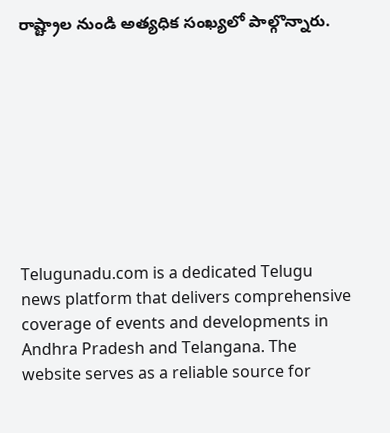రాష్ట్రాల నుండి అత్యధిక సంఖ్యలో పాల్గొన్నారు.









Telugunadu.com is a dedicated Telugu news platform that delivers comprehensive coverage of events and developments in Andhra Pradesh and Telangana. The website serves as a reliable source for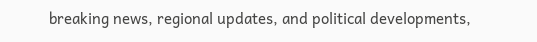breaking news, regional updates, and political developments,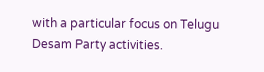with a particular focus on Telugu Desam Party activities.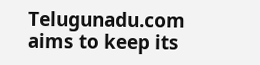Telugunadu.com aims to keep its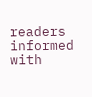readers informed with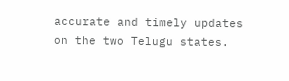accurate and timely updates on the two Telugu states.